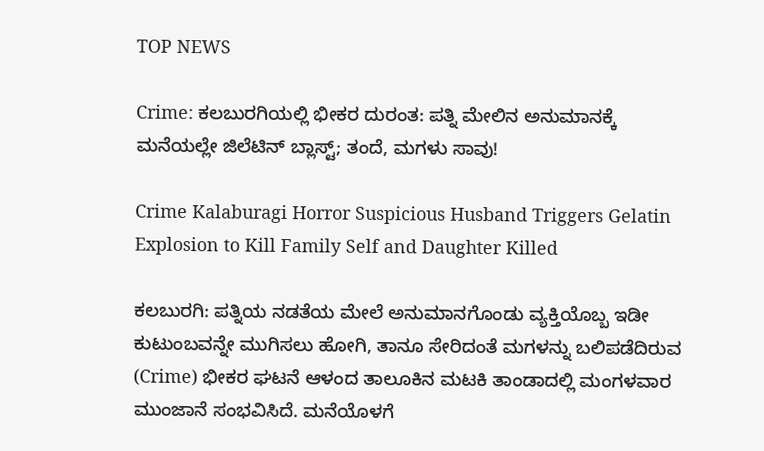TOP NEWS

Crime: ಕಲಬುರಗಿಯಲ್ಲಿ ಭೀಕರ ದುರಂತ: ಪತ್ನಿ ಮೇಲಿನ ಅನುಮಾನಕ್ಕೆ ಮನೆಯಲ್ಲೇ ಜಿಲೆಟಿನ್ ಬ್ಲಾಸ್ಟ್; ತಂದೆ, ಮಗಳು ಸಾವು!

Crime Kalaburagi Horror Suspicious Husband Triggers Gelatin Explosion to Kill Family Self and Daughter Killed

ಕಲಬುರಗಿ: ಪತ್ನಿಯ ನಡತೆಯ ಮೇಲೆ ಅನುಮಾನಗೊಂಡು ವ್ಯಕ್ತಿಯೊಬ್ಬ ಇಡೀ ಕುಟುಂಬವನ್ನೇ ಮುಗಿಸಲು ಹೋಗಿ, ತಾನೂ ಸೇರಿದಂತೆ ಮಗಳನ್ನು ಬಲಿಪಡೆದಿರುವ (Crime) ಭೀಕರ ಘಟನೆ ಆಳಂದ ತಾಲೂಕಿನ ಮಟಕಿ ತಾಂಡಾದಲ್ಲಿ ಮಂಗಳವಾರ ಮುಂಜಾನೆ ಸಂಭವಿಸಿದೆ. ಮನೆಯೊಳಗೆ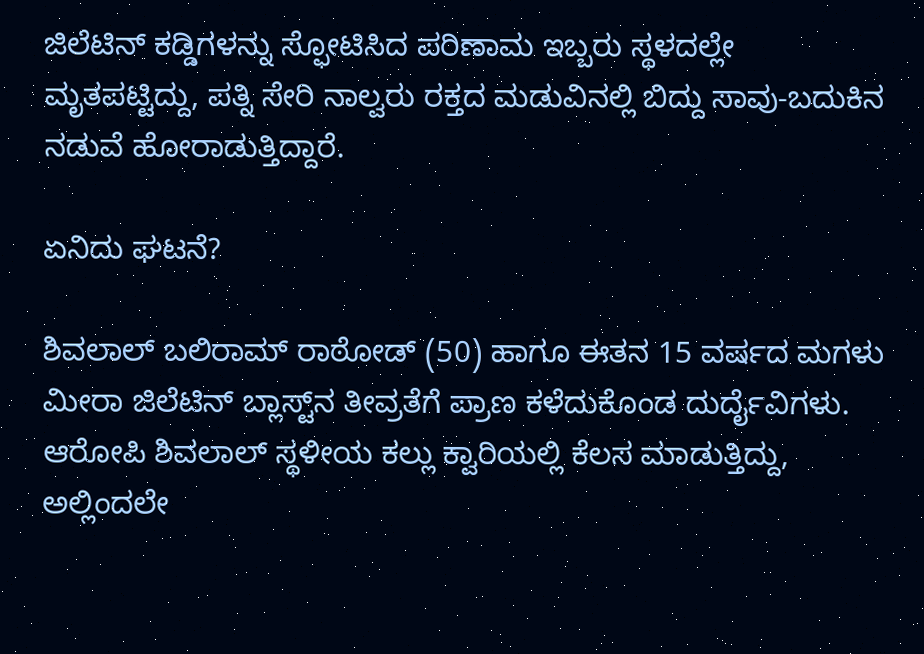ಜಿಲೆಟಿನ್ ಕಡ್ಡಿಗಳನ್ನು ಸ್ಫೋಟಿಸಿದ ಪರಿಣಾಮ ಇಬ್ಬರು ಸ್ಥಳದಲ್ಲೇ ಮೃತಪಟ್ಟಿದ್ದು, ಪತ್ನಿ ಸೇರಿ ನಾಲ್ವರು ರಕ್ತದ ಮಡುವಿನಲ್ಲಿ ಬಿದ್ದು ಸಾವು-ಬದುಕಿನ ನಡುವೆ ಹೋರಾಡುತ್ತಿದ್ದಾರೆ.

ಏನಿದು ಘಟನೆ?

ಶಿವಲಾಲ್ ಬಲಿರಾಮ್ ರಾಠೋಡ್ (50) ಹಾಗೂ ಈತನ 15 ವರ್ಷದ ಮಗಳು ಮೀರಾ ಜಿಲೆಟಿನ್ ಬ್ಲಾಸ್ಟ್‌ನ ತೀವ್ರತೆಗೆ ಪ್ರಾಣ ಕಳೆದುಕೊಂಡ ದುರ್ದೈವಿಗಳು. ಆರೋಪಿ ಶಿವಲಾಲ್ ಸ್ಥಳೀಯ ಕಲ್ಲು ಕ್ವಾರಿಯಲ್ಲಿ ಕೆಲಸ ಮಾಡುತ್ತಿದ್ದು, ಅಲ್ಲಿಂದಲೇ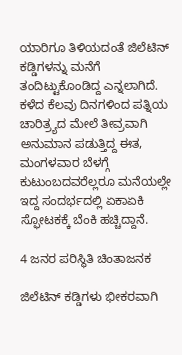ಯಾರಿಗೂ ತಿಳಿಯದಂತೆ ಜಿಲೆಟಿನ್ ಕಡ್ಡಿಗಳನ್ನು ಮನೆಗೆ ತಂದಿಟ್ಟುಕೊಂಡಿದ್ದ ಎನ್ನಲಾಗಿದೆ. ಕಳೆದ ಕೆಲವು ದಿನಗಳಿಂದ ಪತ್ನಿಯ ಚಾರಿತ್ರ್ಯದ ಮೇಲೆ ತೀವ್ರವಾಗಿ ಅನುಮಾನ ಪಡುತ್ತಿದ್ದ ಈತ, ಮಂಗಳವಾರ ಬೆಳಗ್ಗೆ ಕುಟುಂಬದವರೆಲ್ಲರೂ ಮನೆಯಲ್ಲೇ ಇದ್ದ ಸಂದರ್ಭದಲ್ಲಿ ಏಕಾಏಕಿ ಸ್ಫೋಟಕಕ್ಕೆ ಬೆಂಕಿ ಹಚ್ಚಿದ್ದಾನೆ.

4 ಜನರ ಪರಿಸ್ಥಿತಿ ಚಿಂತಾಜನಕ

ಜಿಲೆಟಿನ್ ಕಡ್ಡಿಗಳು ಭೀಕರವಾಗಿ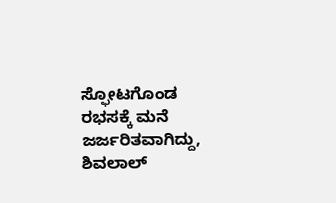ಸ್ಫೋಟಗೊಂಡ ರಭಸಕ್ಕೆ ಮನೆ ಜರ್ಜರಿತವಾಗಿದ್ದು, ಶಿವಲಾಲ್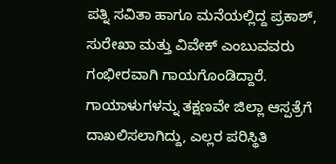ಪತ್ನಿ ಸವಿತಾ ಹಾಗೂ ಮನೆಯಲ್ಲಿದ್ದ ಪ್ರಕಾಶ್, ಸುರೇಖಾ ಮತ್ತು ವಿವೇಕ್ ಎಂಬುವವರು ಗಂಭೀರವಾಗಿ ಗಾಯಗೊಂಡಿದ್ದಾರೆ. ಗಾಯಾಳುಗಳನ್ನು ತಕ್ಷಣವೇ ಜಿಲ್ಲಾ ಆಸ್ಪತ್ರೆಗೆ ದಾಖಲಿಸಲಾಗಿದ್ದು, ಎಲ್ಲರ ಪರಿಸ್ಥಿತಿ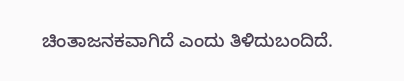ಚಿಂತಾಜನಕವಾಗಿದೆ ಎಂದು ತಿಳಿದುಬಂದಿದೆ.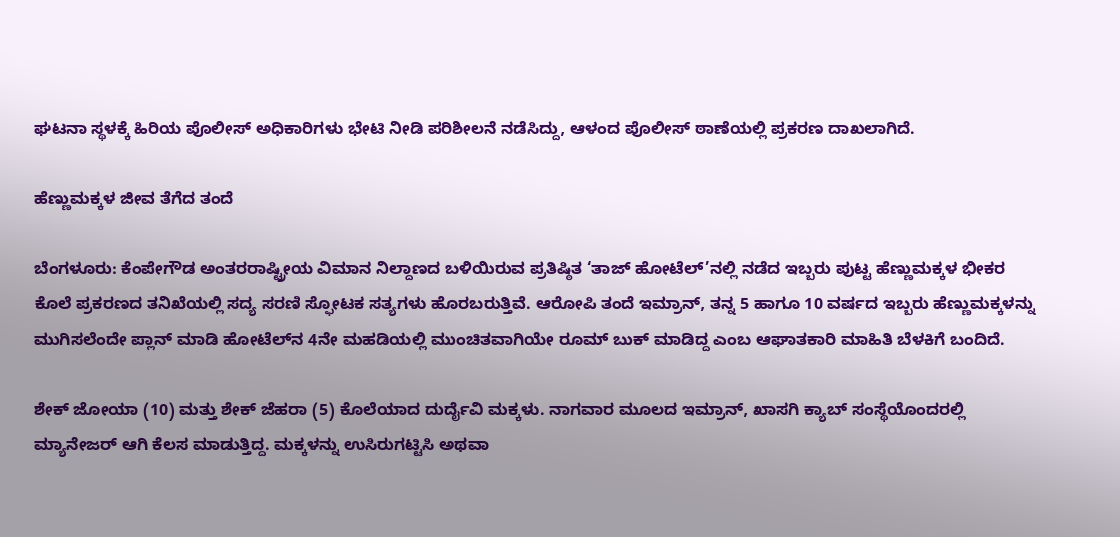ಘಟನಾ ಸ್ಥಳಕ್ಕೆ ಹಿರಿಯ ಪೊಲೀಸ್ ಅಧಿಕಾರಿಗಳು ಭೇಟಿ ನೀಡಿ ಪರಿಶೀಲನೆ ನಡೆಸಿದ್ದು, ಆಳಂದ ಪೊಲೀಸ್ ಠಾಣೆಯಲ್ಲಿ ಪ್ರಕರಣ ದಾಖಲಾಗಿದೆ.

ಹೆಣ್ಣುಮಕ್ಕಳ ಜೀವ ತೆಗೆದ ತಂದೆ

ಬೆಂಗಳೂರು: ಕೆಂಪೇಗೌಡ ಅಂತರರಾಷ್ಟ್ರೀಯ ವಿಮಾನ ನಿಲ್ದಾಣದ ಬಳಿಯಿರುವ ಪ್ರತಿಷ್ಠಿತ ‘ತಾಜ್ ಹೋಟೆಲ್’ನಲ್ಲಿ ನಡೆದ ಇಬ್ಬರು ಪುಟ್ಟ ಹೆಣ್ಣುಮಕ್ಕಳ ಭೀಕರ ಕೊಲೆ ಪ್ರಕರಣದ ತನಿಖೆಯಲ್ಲಿ ಸದ್ಯ ಸರಣಿ ಸ್ಫೋಟಕ ಸತ್ಯಗಳು ಹೊರಬರುತ್ತಿವೆ. ಆರೋಪಿ ತಂದೆ ಇಮ್ರಾನ್, ತನ್ನ 5 ಹಾಗೂ 10 ವರ್ಷದ ಇಬ್ಬರು ಹೆಣ್ಣುಮಕ್ಕಳನ್ನು ಮುಗಿಸಲೆಂದೇ ಪ್ಲಾನ್ ಮಾಡಿ ಹೋಟೆಲ್‌ನ 4ನೇ ಮಹಡಿಯಲ್ಲಿ ಮುಂಚಿತವಾಗಿಯೇ ರೂಮ್ ಬುಕ್ ಮಾಡಿದ್ದ ಎಂಬ ಆಘಾತಕಾರಿ ಮಾಹಿತಿ ಬೆಳಕಿಗೆ ಬಂದಿದೆ.

ಶೇಕ್ ಜೋಯಾ (10) ಮತ್ತು ಶೇಕ್ ಜೆಹರಾ (5) ಕೊಲೆಯಾದ ದುರ್ದೈವಿ ಮಕ್ಕಳು. ನಾಗವಾರ ಮೂಲದ ಇಮ್ರಾನ್, ಖಾಸಗಿ ಕ್ಯಾಬ್ ಸಂಸ್ಥೆಯೊಂದರಲ್ಲಿ ಮ್ಯಾನೇಜರ್ ಆಗಿ ಕೆಲಸ ಮಾಡುತ್ತಿದ್ದ. ಮಕ್ಕಳನ್ನು ಉಸಿರುಗಟ್ಟಿಸಿ ಅಥವಾ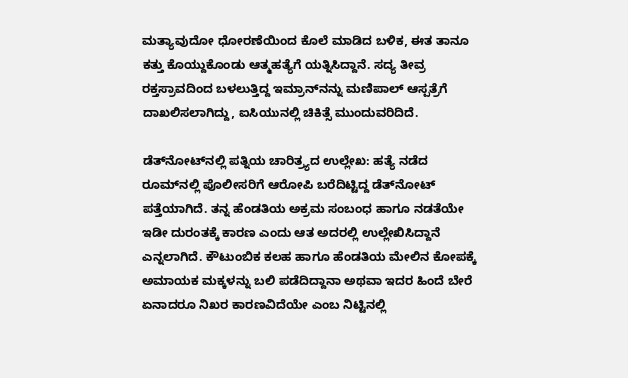ಮತ್ಯಾವುದೋ ಧೋರಣೆಯಿಂದ ಕೊಲೆ ಮಾಡಿದ ಬಳಿಕ, ಈತ ತಾನೂ ಕತ್ತು ಕೊಯ್ದುಕೊಂಡು ಆತ್ಮಹತ್ಯೆಗೆ ಯತ್ನಿಸಿದ್ದಾನೆ. ಸದ್ಯ ತೀವ್ರ ರಕ್ತಸ್ರಾವದಿಂದ ಬಳಲುತ್ತಿದ್ದ ಇಮ್ರಾನ್‌ನನ್ನು ಮಣಿಪಾಲ್ ಆಸ್ಪತ್ರೆಗೆ ದಾಖಲಿಸಲಾಗಿದ್ದು, ಐಸಿಯುನಲ್ಲಿ ಚಿಕಿತ್ಸೆ ಮುಂದುವರಿದಿದೆ.

ಡೆತ್‌ನೋಟ್‌ನಲ್ಲಿ ಪತ್ನಿಯ ಚಾರಿತ್ರ್ಯದ ಉಲ್ಲೇಖ: ಹತ್ಯೆ ನಡೆದ ರೂಮ್‌ನಲ್ಲಿ ಪೊಲೀಸರಿಗೆ ಆರೋಪಿ ಬರೆದಿಟ್ಟಿದ್ದ ಡೆತ್‌ನೋಟ್ ಪತ್ತೆಯಾಗಿದೆ. ತನ್ನ ಹೆಂಡತಿಯ ಅಕ್ರಮ ಸಂಬಂಧ ಹಾಗೂ ನಡತೆಯೇ ಇಡೀ ದುರಂತಕ್ಕೆ ಕಾರಣ ಎಂದು ಆತ ಅದರಲ್ಲಿ ಉಲ್ಲೇಖಿಸಿದ್ದಾನೆ ಎನ್ನಲಾಗಿದೆ. ಕೌಟುಂಬಿಕ ಕಲಹ ಹಾಗೂ ಹೆಂಡತಿಯ ಮೇಲಿನ ಕೋಪಕ್ಕೆ ಅಮಾಯಕ ಮಕ್ಕಳನ್ನು ಬಲಿ ಪಡೆದಿದ್ದಾನಾ ಅಥವಾ ಇದರ ಹಿಂದೆ ಬೇರೆ ಏನಾದರೂ ನಿಖರ ಕಾರಣವಿದೆಯೇ ಎಂಬ ನಿಟ್ಟಿನಲ್ಲಿ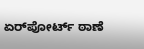ಏರ್‌ಪೋರ್ಟ್ ಠಾಣೆ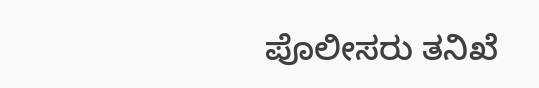ಪೊಲೀಸರು ತನಿಖೆ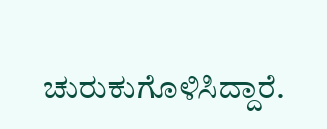ಚುರುಕುಗೊಳಿಸಿದ್ದಾರೆ.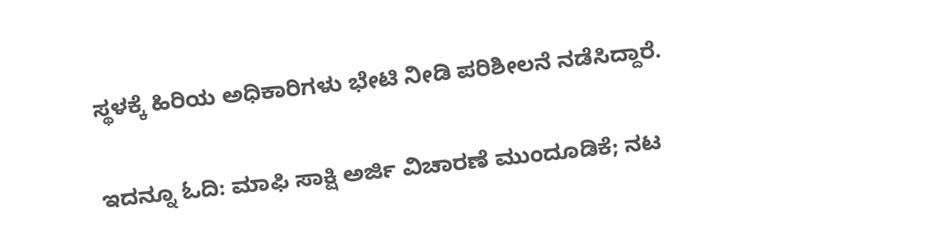ಸ್ಥಳಕ್ಕೆ ಹಿರಿಯ ಅಧಿಕಾರಿಗಳು ಭೇಟಿ ನೀಡಿ ಪರಿಶೀಲನೆ ನಡೆಸಿದ್ದಾರೆ.

ಇದನ್ನೂ ಓದಿ: ಮಾಫಿ ಸಾಕ್ಷಿ ಅರ್ಜಿ ವಿಚಾರಣೆ ಮುಂದೂಡಿಕೆ; ನಟ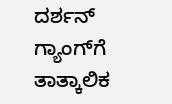ದರ್ಶನ್ ಗ್ಯಾಂಗ್‌ಗೆ ತಾತ್ಕಾಲಿಕ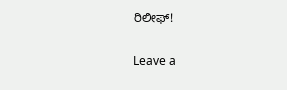ರಿಲೀಫ್!

Leave a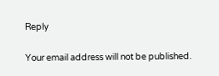Reply

Your email address will not be published.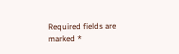Required fields are marked *